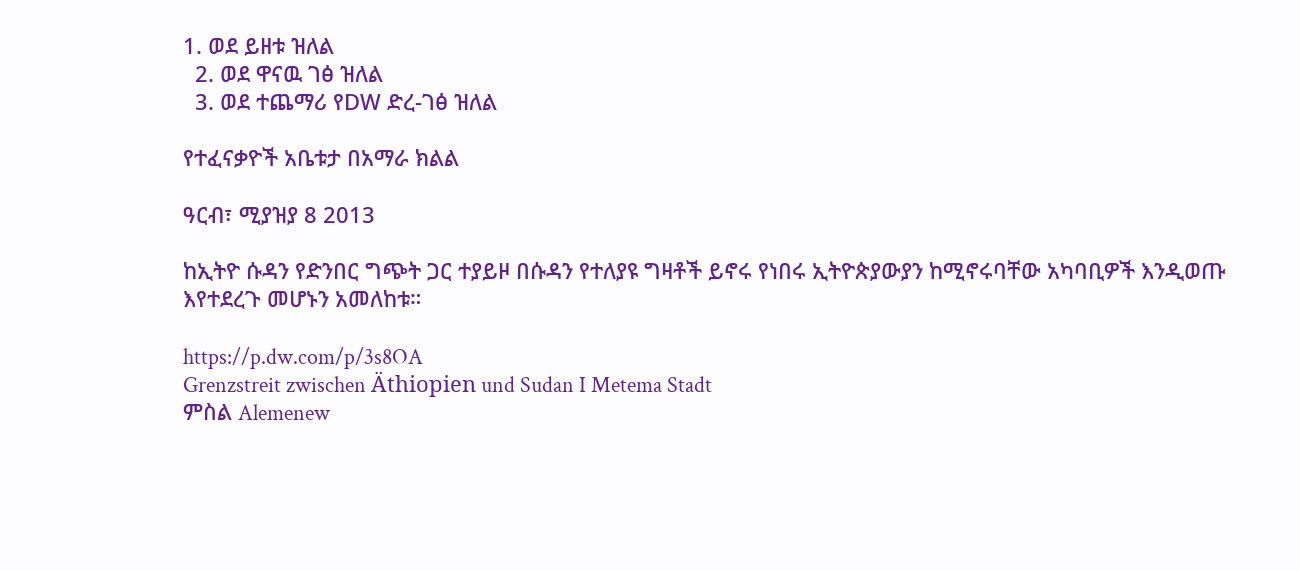1. ወደ ይዘቱ ዝለል
  2. ወደ ዋናዉ ገፅ ዝለል
  3. ወደ ተጨማሪ የDW ድረ-ገፅ ዝለል

የተፈናቃዮች አቤቱታ በአማራ ክልል

ዓርብ፣ ሚያዝያ 8 2013

ከኢትዮ ሱዳን የድንበር ግጭት ጋር ተያይዞ በሱዳን የተለያዩ ግዛቶች ይኖሩ የነበሩ ኢትዮጵያውያን ከሚኖሩባቸው አካባቢዎች እንዲወጡ እየተደረጉ መሆኑን አመለከቱ።

https://p.dw.com/p/3s8OA
Grenzstreit zwischen Äthiopien und Sudan I Metema Stadt
ምስል Alemenew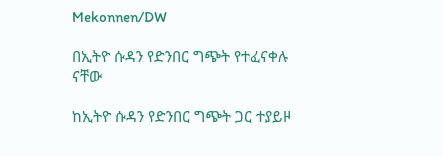Mekonnen/DW

በኢትዮ ሱዳን የድንበር ግጭት የተፈናቀሉ ናቸው

ከኢትዮ ሱዳን የድንበር ግጭት ጋር ተያይዞ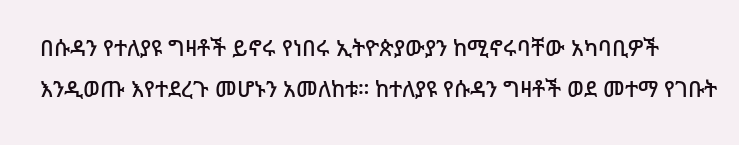በሱዳን የተለያዩ ግዛቶች ይኖሩ የነበሩ ኢትዮጵያውያን ከሚኖሩባቸው አካባቢዎች እንዲወጡ እየተደረጉ መሆኑን አመለከቱ። ከተለያዩ የሱዳን ግዛቶች ወደ መተማ የገቡት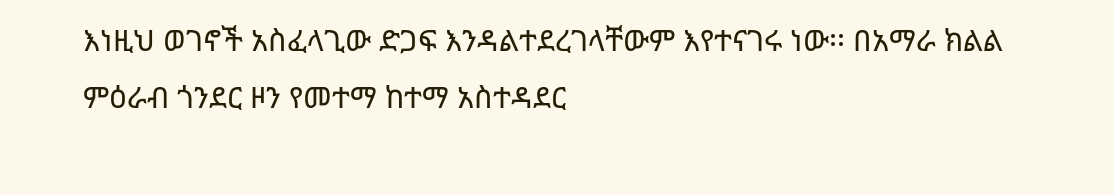እነዚህ ወገኖች አስፈላጊው ድጋፍ እንዳልተደረገላቸውም እየተናገሩ ነው፡፡ በአማራ ክልል ምዕራብ ጎንደር ዞን የመተማ ከተማ አስተዳደር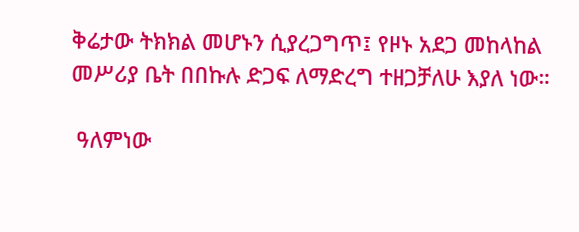ቅሬታው ትክክል መሆኑን ሲያረጋግጥ፤ የዞኑ አደጋ መከላከል መሥሪያ ቤት በበኩሉ ድጋፍ ለማድረግ ተዘጋቻለሁ እያለ ነው።

 ዓለምነው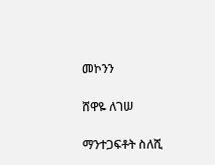መኮንን

ሸዋዬ ለገሠ

ማንተጋፍቶት ስለሺ